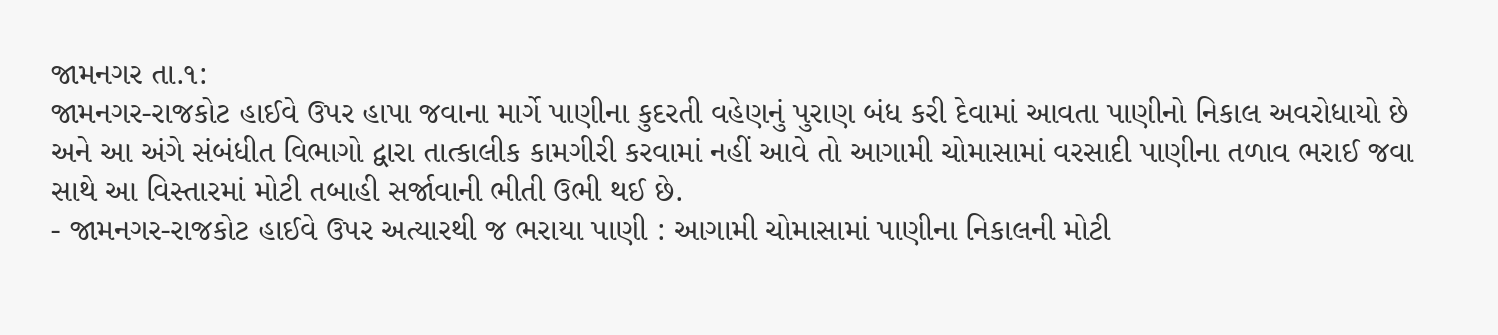જામનગર તા.૧:
જામનગર-રાજકોટ હાઈવે ઉપર હાપા જવાના માર્ગે પાણીના કુદરતી વહેણનું પુરાણ બંધ કરી દેવામાં આવતા પાણીનો નિકાલ અવરોધાયો છે અને આ અંગે સંબંધીત વિભાગો દ્વારા તાત્કાલીક કામગીરી કરવામાં નહીં આવે તો આગામી ચોમાસામાં વરસાદી પાણીના તળાવ ભરાઈ જવા સાથે આ વિસ્તારમાં મોટી તબાહી સર્જાવાની ભીતી ઉભી થઈ છે.
- જામનગર-રાજકોટ હાઈવે ઉપર અત્યારથી જ ભરાયા પાણી : આગામી ચોમાસામાં પાણીના નિકાલની મોટી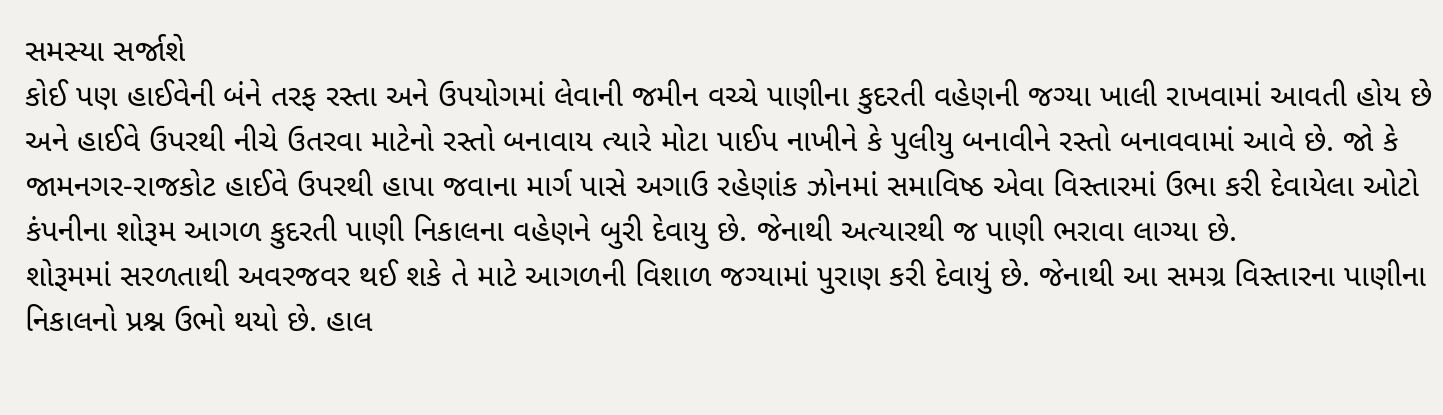સમસ્યા સર્જાશે
કોઈ પણ હાઈવેની બંને તરફ રસ્તા અને ઉપયોગમાં લેવાની જમીન વચ્ચે પાણીના કુદરતી વહેણની જગ્યા ખાલી રાખવામાં આવતી હોય છે અને હાઈવે ઉપરથી નીચે ઉતરવા માટેનો રસ્તો બનાવાય ત્યારે મોટા પાઈપ નાખીને કે પુલીયુ બનાવીને રસ્તો બનાવવામાં આવે છે. જો કે જામનગર-રાજકોટ હાઈવે ઉપરથી હાપા જવાના માર્ગ પાસે અગાઉ રહેણાંક ઝોનમાં સમાવિષ્ઠ એવા વિસ્તારમાં ઉભા કરી દેવાયેલા ઓટો કંપનીના શોરૂમ આગળ કુદરતી પાણી નિકાલના વહેણને બુરી દેવાયુ છે. જેનાથી અત્યારથી જ પાણી ભરાવા લાગ્યા છે.
શોરૂમમાં સરળતાથી અવરજવર થઈ શકે તે માટે આગળની વિશાળ જગ્યામાં પુરાણ કરી દેવાયું છે. જેનાથી આ સમગ્ર વિસ્તારના પાણીના નિકાલનો પ્રશ્ન ઉભો થયો છે. હાલ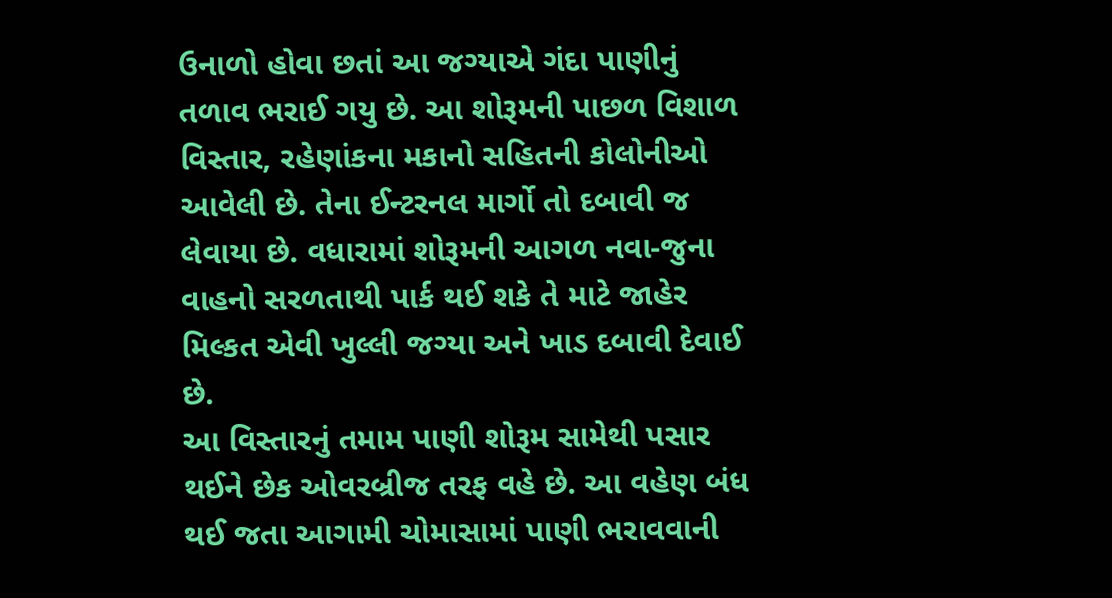ઉનાળો હોવા છતાં આ જગ્યાએ ગંદા પાણીનું તળાવ ભરાઈ ગયુ છે. આ શોરૂમની પાછળ વિશાળ વિસ્તાર, રહેણાંકના મકાનો સહિતની કોલોનીઓ આવેલી છે. તેના ઈન્ટરનલ માર્ગો તો દબાવી જ લેવાયા છે. વધારામાં શોરૂમની આગળ નવા-જુના વાહનો સરળતાથી પાર્ક થઈ શકે તે માટે જાહેર મિલ્કત એવી ખુલ્લી જગ્યા અને ખાડ દબાવી દેવાઈ છે.
આ વિસ્તારનું તમામ પાણી શોરૂમ સામેથી પસાર થઈને છેક ઓવરબ્રીજ તરફ વહે છે. આ વહેણ બંધ થઈ જતા આગામી ચોમાસામાં પાણી ભરાવવાની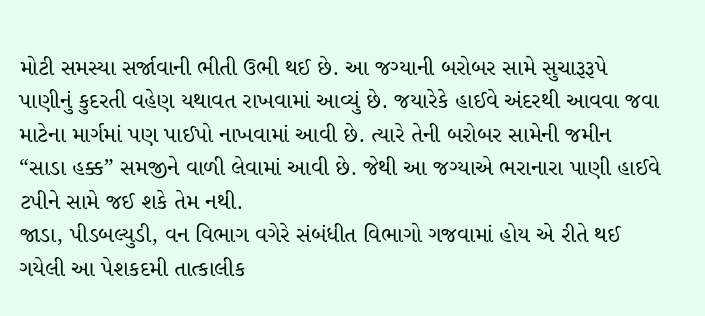મોટી સમસ્યા સર્જાવાની ભીતી ઉભી થઈ છે. આ જગ્યાની બરોબર સામે સુચારૂરૂપે પાણીનું કુદરતી વહેણ યથાવત રાખવામાં આવ્યું છે. જયારેકે હાઈવે અંદરથી આવવા જવા માટેના માર્ગમાં પણ પાઈપો નાખવામાં આવી છે. ત્યારે તેની બરોબર સામેની જમીન “સાડા હક્ક” સમજીને વાળી લેવામાં આવી છે. જેથી આ જગ્યાએ ભરાનારા પાણી હાઈવે ટપીને સામે જઈ શકે તેમ નથી.
જાડા, પીડબલ્યુડી, વન વિભાગ વગેરે સંબંધીત વિભાગો ગજવામાં હોય એ રીતે થઈ ગયેલી આ પેશકદમી તાત્કાલીક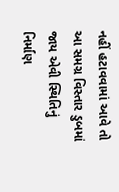નહીં હટાવવામાં આવે તો આ સમગ્ર વિસ્તાર ડુબમાં જાય એવી સ્થિતિનું નિર્માણ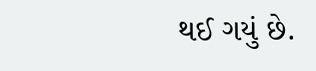થઈ ગયું છે.